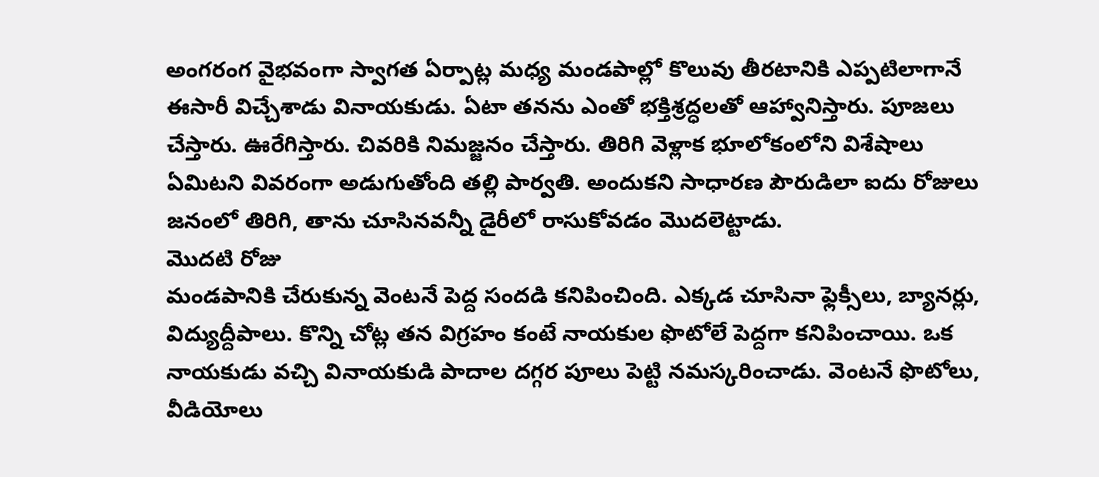అంగరంగ వైభవంగా స్వాగత ఏర్పాట్ల మధ్య మండపాల్లో కొలువు తీరటానికి ఎప్పటిలాగానే ఈసారీ విచ్చేశాడు వినాయకుడు. ఏటా తనను ఎంతో భక్తిశ్రద్ధలతో ఆహ్వానిస్తారు. పూజలు చేస్తారు. ఊరేగిస్తారు. చివరికి నిమజ్జనం చేస్తారు. తిరిగి వెళ్లాక భూలోకంలోని విశేషాలు ఏమిటని వివరంగా అడుగుతోంది తల్లి పార్వతి. అందుకని సాధారణ పౌరుడిలా ఐదు రోజులు జనంలో తిరిగి, తాను చూసినవన్నీ డైరీలో రాసుకోవడం మొదలెట్టాడు.
మొదటి రోజు
మండపానికి చేరుకున్న వెంటనే పెద్ద సందడి కనిపించింది. ఎక్కడ చూసినా ఫ్లెక్సీలు, బ్యానర్లు, విద్యుద్దీపాలు. కొన్ని చోట్ల తన విగ్రహం కంటే నాయకుల ఫొటోలే పెద్దగా కనిపించాయి. ఒక నాయకుడు వచ్చి వినాయకుడి పాదాల దగ్గర పూలు పెట్టి నమస్కరించాడు. వెంటనే ఫొటోలు, వీడియోలు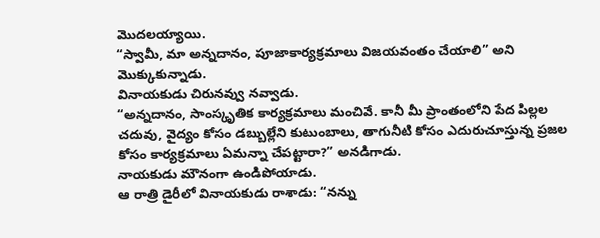మొదలయ్యాయి.
“స్వామీ, మా అన్నదానం, పూజాకార్యక్రమాలు విజయవంతం చేయాలి” అని మొక్కుకున్నాడు.
వినాయకుడు చిరునవ్వు నవ్వాడు.
“అన్నదానం, సాంస్కృతిక కార్యక్రమాలు మంచివే. కానీ మీ ప్రాంతంలోని పేద పిల్లల చదువు, వైద్యం కోసం డబ్బుల్లేని కుటుంబాలు, తాగునీటి కోసం ఎదురుచూస్తున్న ప్రజల కోసం కార్యక్రమాలు ఏమన్నా చేపట్టారా?” అనడిగాడు.
నాయకుడు మౌనంగా ఉండిపోయాడు.
ఆ రాత్రి డైరీలో వినాయకుడు రాశాడు: “నన్ను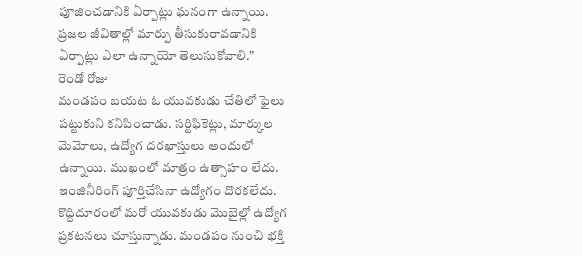పూజించడానికి ఏర్పాట్లు ఘనంగా ఉన్నాయి. ప్రజల జీవితాల్లో మార్పు తీసుకురావడానికి ఏర్పాట్లు ఎలా ఉన్నాయో తెలుసుకోవాలి.”
రెండో రోజు
మండపం బయట ఓ యువకుడు చేతిలో ఫైలు పట్టుకుని కనిపించాడు. సర్టిఫికెట్లు, మార్కుల మెమోలు, ఉద్యోగ దరఖాస్తులు అందులో ఉన్నాయి. ముఖంలో మాత్రం ఉత్సాహం లేదు. ఇంజినీరింగ్ పూర్తిచేసినా ఉద్యోగం దొరకలేదు. కొద్దిదూరంలో మరో యువకుడు మొబైల్లో ఉద్యోగ ప్రకటనలు చూస్తున్నాడు. మండపం నుంచి భక్తి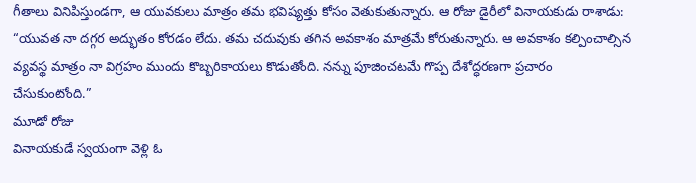గీతాలు వినిపిస్తుండగా, ఆ యువకులు మాత్రం తమ భవిష్యత్తు కోసం వెతుకుతున్నారు. ఆ రోజు డైరీలో వినాయకుడు రాశాడు: “యువత నా దగ్గర అద్భుతం కోరడం లేదు. తమ చదువుకు తగిన అవకాశం మాత్రమే కోరుతున్నారు. ఆ అవకాశం కల్పించాల్సిన వ్యవస్థ మాత్రం నా విగ్రహం ముందు కొబ్బరికాయలు కొడుతోంది. నన్ను పూజించటమే గొప్ప దేశోద్ధరణగా ప్రచారం చేసుకుంటోంది.”
మూడో రోజు
వినాయకుడే స్వయంగా వెళ్లి ఓ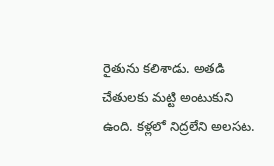రైతును కలిశాడు. అతడి చేతులకు మట్టి అంటుకుని ఉంది. కళ్లలో నిద్రలేని అలసట.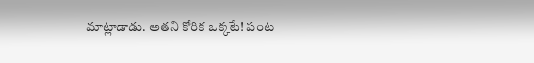మాట్లాడాడు. అతని కోరిక ఒక్కటే! పంట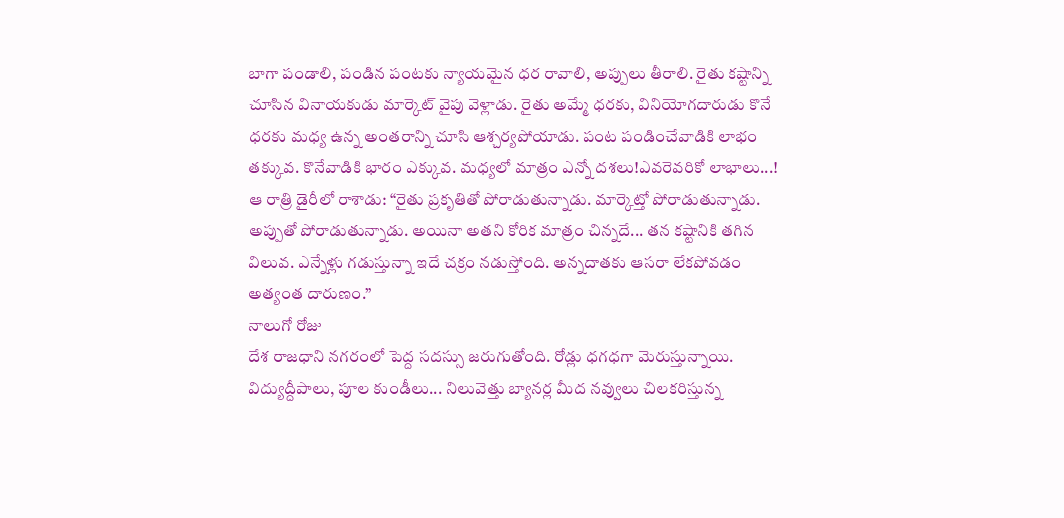బాగా పండాలి, పండిన పంటకు న్యాయమైన ధర రావాలి, అప్పులు తీరాలి. రైతు కష్టాన్ని చూసిన వినాయకుడు మార్కెట్ వైపు వెళ్లాడు. రైతు అమ్మే ధరకు, వినియోగదారుడు కొనే ధరకు మధ్య ఉన్న అంతరాన్ని చూసి ఆశ్చర్యపోయాడు. పంట పండించేవాడికి లాభం తక్కువ. కొనేవాడికి భారం ఎక్కువ. మధ్యలో మాత్రం ఎన్నో దశలు!ఎవరెవరికో లాభాలు...!
ఆ రాత్రి డైరీలో రాశాడు: “రైతు ప్రకృతితో పోరాడుతున్నాడు. మార్కెట్తో పోరాడుతున్నాడు. అప్పుతో పోరాడుతున్నాడు. అయినా అతని కోరిక మాత్రం చిన్నదే... తన కష్టానికి తగిన విలువ. ఎన్నేళ్లు గడుస్తున్నా ఇదే చక్రం నడుస్తోంది. అన్నదాతకు ఆసరా లేకపోవడం అత్యంత దారుణం.”
నాలుగో రోజు
దేశ రాజధాని నగరంలో పెద్ద సదస్సు జరుగుతోంది. రోడ్లు ధగధగా మెరుస్తున్నాయి. విద్యుద్దీపాలు, పూల కుండీలు... నిలువెత్తు బ్యానర్ల మీద నవ్వులు చిలకరిస్తున్న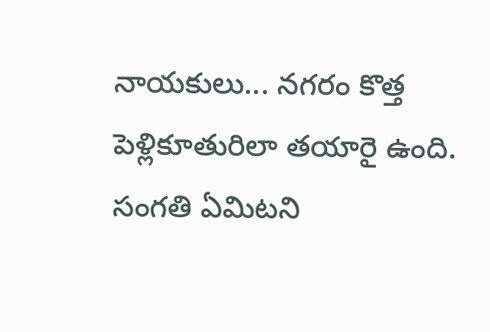నాయకులు... నగరం కొత్త పెళ్లికూతురిలా తయారై ఉంది. సంగతి ఏమిటని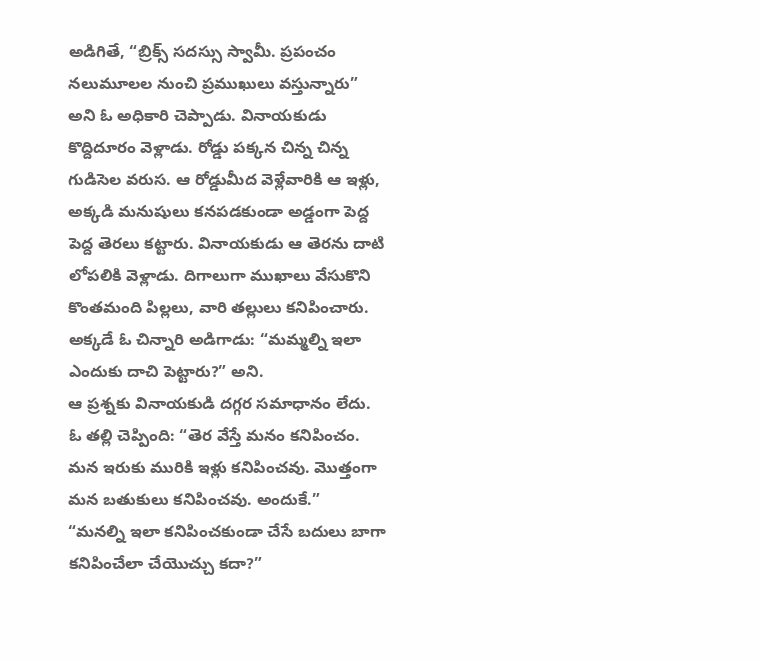అడిగితే, “బ్రిక్స్ సదస్సు స్వామీ. ప్రపంచం నలుమూలల నుంచి ప్రముఖులు వస్తున్నారు” అని ఓ అధికారి చెప్పాడు. వినాయకుడు కొద్దిదూరం వెళ్లాడు. రోడ్డు పక్కన చిన్న చిన్న గుడిసెల వరుస. ఆ రోడ్డుమీద వెళ్లేవారికి ఆ ఇళ్లు, అక్కడి మనుషులు కనపడకుండా అడ్డంగా పెద్ద పెద్ద తెరలు కట్టారు. వినాయకుడు ఆ తెరను దాటి లోపలికి వెళ్లాడు. దిగాలుగా ముఖాలు వేసుకొని కొంతమంది పిల్లలు, వారి తల్లులు కనిపించారు.
అక్కడే ఓ చిన్నారి అడిగాడు: “మమ్మల్ని ఇలా ఎందుకు దాచి పెట్టారు?” అని.
ఆ ప్రశ్నకు వినాయకుడి దగ్గర సమాధానం లేదు.
ఓ తల్లి చెప్పింది: “తెర వేస్తే మనం కనిపించం. మన ఇరుకు మురికి ఇళ్లు కనిపించవు. మొత్తంగా మన బతుకులు కనిపించవు. అందుకే.”
“మనల్ని ఇలా కనిపించకుండా చేసే బదులు బాగా కనిపించేలా చేయొచ్చు కదా?”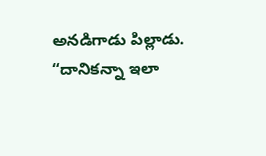అనడిగాడు పిల్లాడు.
“దానికన్నా ఇలా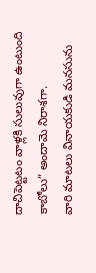దాచిపెట్టటం వాళ్లకి సులువుగా ఉంటుంది కాబోలు” అందామె నిరాశగా.
వారి మాటలు వినాయకుడి మనసును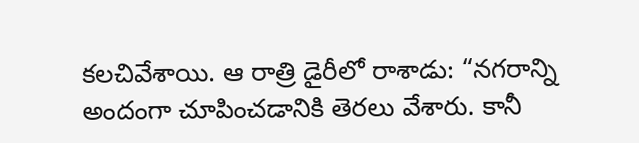కలచివేశాయి. ఆ రాత్రి డైరీలో రాశాడు: “నగరాన్ని అందంగా చూపించడానికి తెరలు వేశారు. కానీ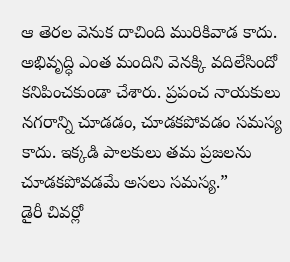ఆ తెరల వెనుక దాచింది మురికివాడ కాదు. అభివృద్ధి ఎంత మందిని వెనక్కి వదిలేసిందో కనిపించకుండా చేశారు. ప్రపంచ నాయకులు నగరాన్ని చూడడం, చూడకపోవడం సమస్య కాదు. ఇక్కడి పాలకులు తమ ప్రజలను చూడకపోవడమే అసలు సమస్య.”
డైరీ చివర్లో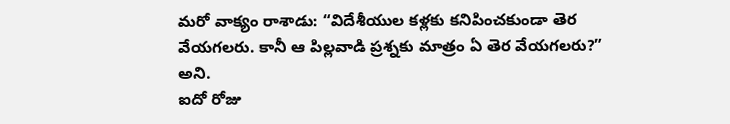మరో వాక్యం రాశాడు: “విదేశీయుల కళ్లకు కనిపించకుండా తెర వేయగలరు. కానీ ఆ పిల్లవాడి ప్రశ్నకు మాత్రం ఏ తెర వేయగలరు?” అని.
ఐదో రోజు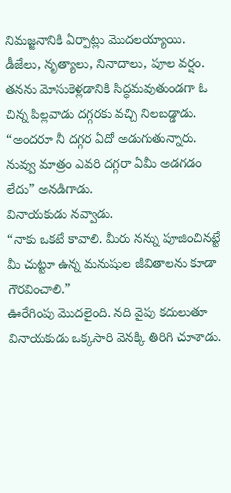నిమజ్జనానికి ఏర్పాట్లు మొదలయ్యాయి.
డీజేలు, నృత్యాలు, నినాదాలు, పూల వర్షం. తనను మోసుకెళ్లడానికి సిద్ధమవుతుండగా ఓ చిన్న పిల్లవాడు దగ్గరకు వచ్చి నిలబడ్డాడు.
“అందరూ నీ దగ్గర ఏదో అడుగుతున్నారు. నువ్వు మాత్రం ఎవరి దగ్గరా ఏమీ అడగడం లేదు” అనడిగాడు.
వినాయకుడు నవ్వాడు.
“నాకు ఒకటే కావాలి. మీరు నన్ను పూజించినట్టే మీ చుట్టూ ఉన్న మనుషుల జీవితాలను కూడా గౌరవించాలి.”
ఊరేగింపు మొదలైంది. నది వైపు కదులుతూ వినాయకుడు ఒక్కసారి వెనక్కి తిరిగి చూశాడు.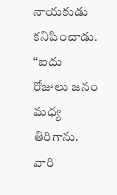నాయకుడు కనిపించాడు.
“ఐదు రోజులు జనం మధ్య తిరిగాను. వారి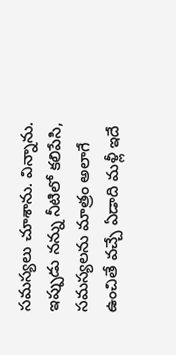సమస్యలు చూశాను. విన్నాను. ఇప్పుడు నన్ను నీటిలో కలిపేసి, సమస్యలను మాత్రం అలాగే ఉంచితే వచ్చే ఏడాది మళ్లీ ఇదే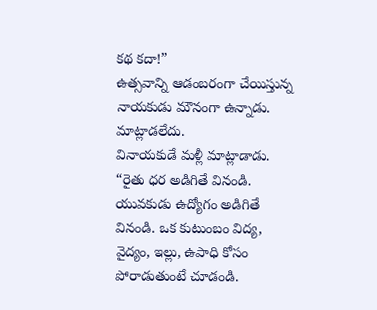కథ కదా!”
ఉత్సవాన్ని ఆడంబరంగా చేయిస్తున్న నాయకుడు మౌనంగా ఉన్నాడు. మాట్లాడలేదు.
వినాయకుడే మళ్లీ మాట్లాడాడు.
“రైతు ధర అడిగితే వినండి. యువకుడు ఉద్యోగం అడిగితే వినండి. ఒక కుటుంబం విద్య, వైద్యం, ఇల్లు, ఉపాధి కోసం పోరాడుతుంటే చూడండి.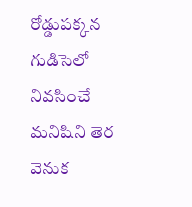రోడ్డుపక్కన గుడిసెలో నివసించే మనిషిని తెర వెనుక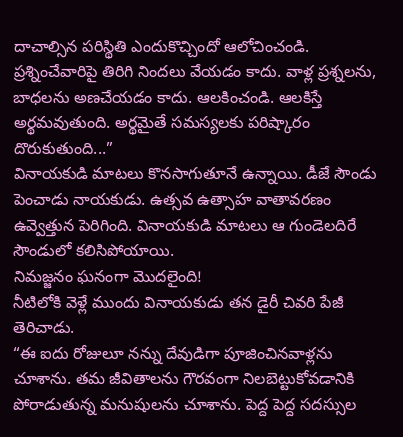దాచాల్సిన పరిస్థితి ఎందుకొచ్చిందో ఆలోచించండి. ప్రశ్నించేవారిపై తిరిగి నిందలు వేయడం కాదు. వాళ్ల ప్రశ్నలను, బాధలను అణచేయడం కాదు. ఆలకించండి. ఆలకిస్తే అర్థమవుతుంది. అర్థమైతే సమస్యలకు పరిష్కారం దొరుకుతుంది...”
వినాయకుడి మాటలు కొనసాగుతూనే ఉన్నాయి. డీజే సౌండు పెంచాడు నాయకుడు. ఉత్సవ ఉత్సాహ వాతావరణం ఉవ్వెత్తున పెరిగింది. వినాయకుడి మాటలు ఆ గుండెలదిరే సౌండులో కలిసిపోయాయి.
నిమజ్జనం ఘనంగా మొదలైంది!
నీటిలోకి వెళ్లే ముందు వినాయకుడు తన డైరీ చివరి పేజీ తెరిచాడు.
“ఈ ఐదు రోజులూ నన్ను దేవుడిగా పూజించినవాళ్లను చూశాను. తమ జీవితాలను గౌరవంగా నిలబెట్టుకోవడానికి పోరాడుతున్న మనుషులను చూశాను. పెద్ద పెద్ద సదస్సుల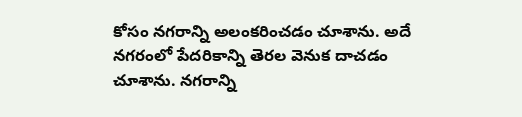కోసం నగరాన్ని అలంకరించడం చూశాను. అదే నగరంలో పేదరికాన్ని తెరల వెనుక దాచడం చూశాను. నగరాన్ని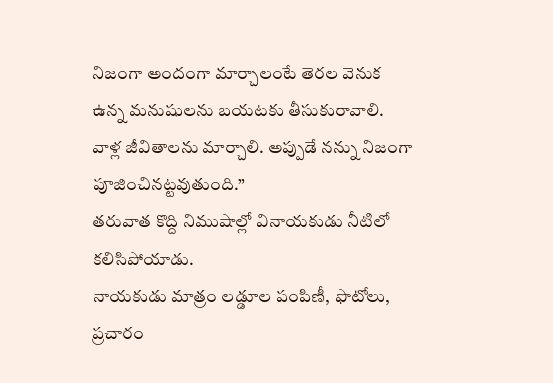నిజంగా అందంగా మార్చాలంటే తెరల వెనుక ఉన్న మనుషులను బయటకు తీసుకురావాలి. వాళ్ల జీవితాలను మార్చాలి. అప్పుడే నన్ను నిజంగా పూజించినట్టవుతుంది.”
తరువాత కొద్ది నిముషాల్లో వినాయకుడు నీటిలో కలిసిపోయాడు.
నాయకుడు మాత్రం లడ్డూల పంపిణీ, ఫొటోలు, ప్రచారం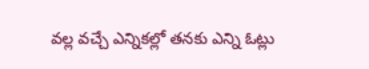వల్ల వచ్చే ఎన్నికల్లో తనకు ఎన్ని ఓట్లు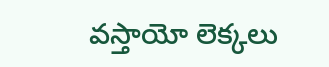వస్తాయో లెక్కలు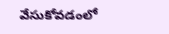వేసుకోవడంలో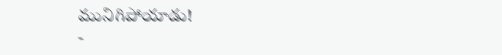మునిగిపోయాడు!
-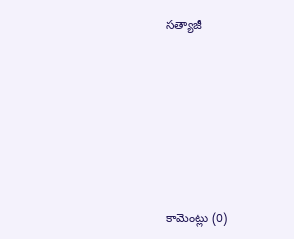సత్యాజీ







కామెంట్లు (0)